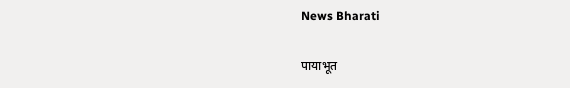News Bharati

पायाभूत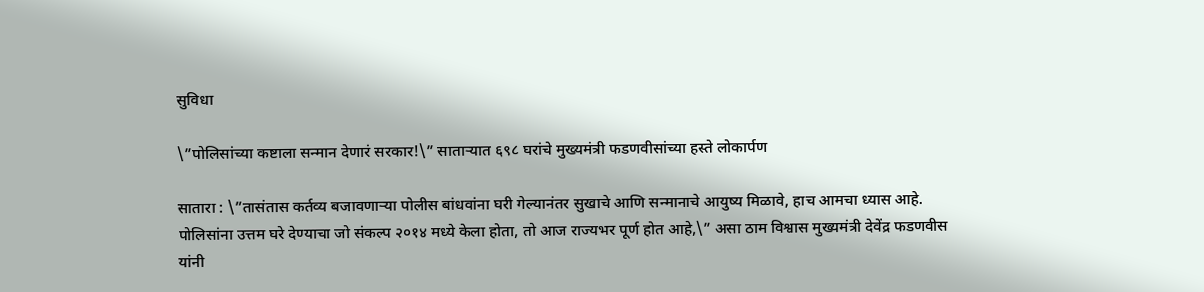सुविधा

\”पोलिसांच्या कष्टाला सन्मान देणारं सरकार!\” साताऱ्यात ६९८ घरांचे मुख्यमंत्री फडणवीसांच्या हस्ते लोकार्पण

सातारा : \”तासंतास कर्तव्य बजावणाऱ्या पोलीस बांधवांना घरी गेल्यानंतर सुखाचे आणि सन्मानाचे आयुष्य मिळावे, हाच आमचा ध्यास आहे. पोलिसांना उत्तम घरे देण्याचा जो संकल्प २०१४ मध्ये केला होता, तो आज राज्यभर पूर्ण होत आहे,\” असा ठाम विश्वास मुख्यमंत्री देवेंद्र फडणवीस यांनी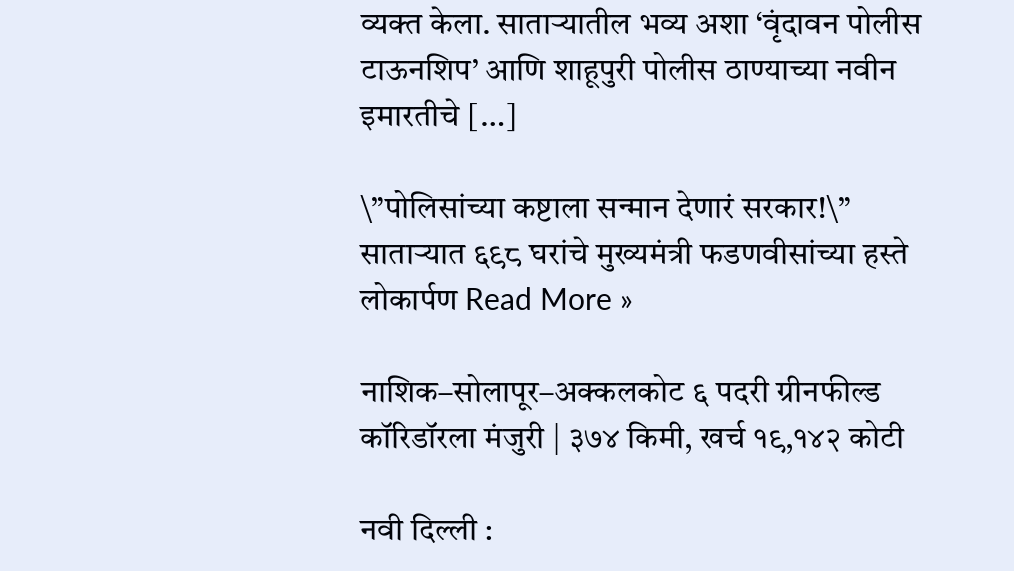व्यक्त केला. साताऱ्यातील भव्य अशा ‘वृंदावन पोलीस टाऊनशिप’ आणि शाहूपुरी पोलीस ठाण्याच्या नवीन इमारतीचे […]

\”पोलिसांच्या कष्टाला सन्मान देणारं सरकार!\” साताऱ्यात ६९८ घरांचे मुख्यमंत्री फडणवीसांच्या हस्ते लोकार्पण Read More »

नाशिक–सोलापूर–अक्कलकोट ६ पदरी ग्रीनफील्ड कॉरिडॉरला मंजुरी | ३७४ किमी, खर्च १९,१४२ कोटी

नवी दिल्ली :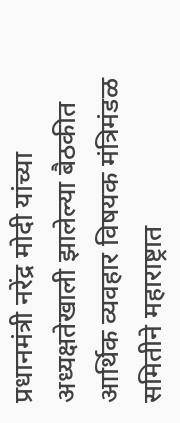प्रधानमंत्री नरेंद्र मोदी यांच्या अध्यक्षतेखाली झालेल्या बैठकीत आर्थिक व्यवहार विषयक मंत्रिमंडळ समितीने महाराष्ट्रात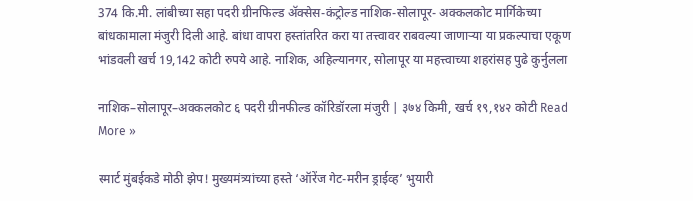374 कि.मी. लांबीच्या सहा पदरी ग्रीनफिल्ड ॲक्सेस-कंट्रोल्ड नाशिक-सोलापूर- अक्कलकोट मार्गिकेच्या बांधकामाला मंजुरी दिली आहे. बांधा वापरा हस्तांतरित करा या तत्त्वावर राबवल्या जाणाऱ्या या प्रकल्पाचा एकूण भांडवली खर्च 19,142 कोटी रुपये आहे. नाशिक, अहिल्यानगर, सोलापूर या महत्त्वाच्या शहरांसह पुढे कुर्नुलला

नाशिक–सोलापूर–अक्कलकोट ६ पदरी ग्रीनफील्ड कॉरिडॉरला मंजुरी | ३७४ किमी, खर्च १९,१४२ कोटी Read More »

स्मार्ट मुंबईकडे मोठी झेप! मुख्यमंत्र्यांच्या हस्ते ‘ऑरेंज गेट-मरीन ड्राईव्ह’ भुयारी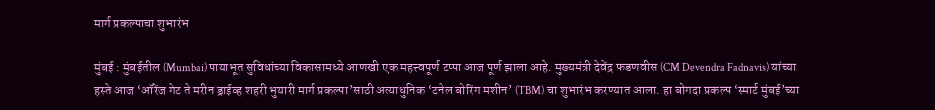मार्ग प्रकल्पाचा शुभारंभ

मुंबई : मुंबईतील (Mumbai) पायाभूत सुविधांच्या विकासामध्ये आणखी एक महत्त्वपूर्ण टप्पा आज पूर्ण झाला आहे. मुख्यमंत्री देवेंद्र फडणवीस (CM Devendra Fadnavis) यांच्या हस्ते आज ‘ऑरेंज गेट ते मरीन ड्राईव्ह शहरी भुयारी मार्ग प्रकल्पा’साठी अत्याधुनिक ‘टनेल बोरिंग मशीन’ (TBM) चा शुभारंभ करण्यात आला. हा बोगदा प्रकल्प ‘स्मार्ट मुंबई’च्या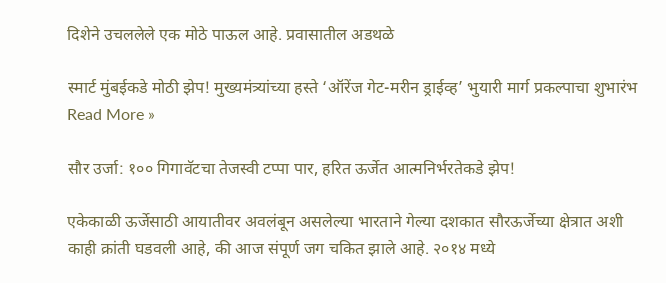दिशेने उचललेले एक मोठे पाऊल आहे. प्रवासातील अडथळे

स्मार्ट मुंबईकडे मोठी झेप! मुख्यमंत्र्यांच्या हस्ते ‘ऑरेंज गेट-मरीन ड्राईव्ह’ भुयारी मार्ग प्रकल्पाचा शुभारंभ Read More »

सौर उर्जा: १०० गिगावॅटचा तेजस्वी टप्पा पार, हरित ऊर्जेत आत्मनिर्भरतेकडे झेप!

एकेकाळी ऊर्जेसाठी आयातीवर अवलंबून असलेल्या भारताने गेल्या दशकात सौरऊर्जेच्या क्षेत्रात अशी काही क्रांती घडवली आहे, की आज संपूर्ण जग चकित झाले आहे. २०१४ मध्ये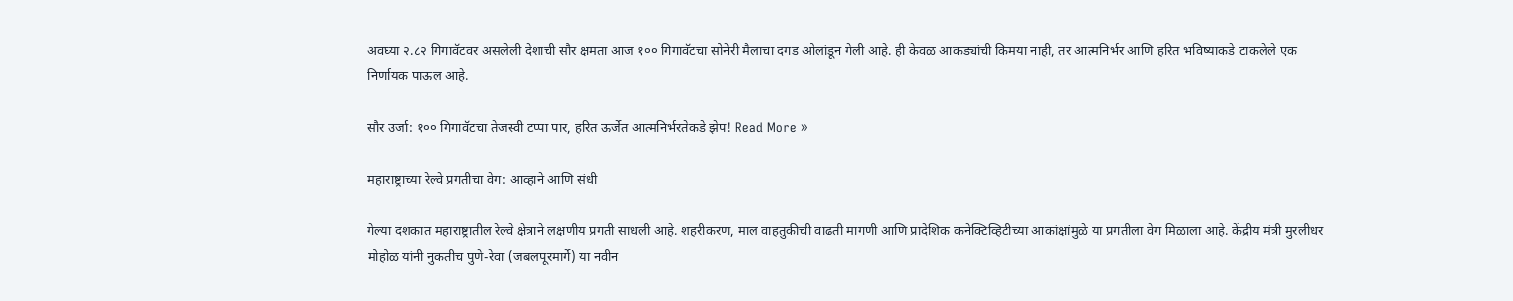अवघ्या २.८२ गिगावॅटवर असलेली देशाची सौर क्षमता आज १०० गिगावॅटचा सोनेरी मैलाचा दगड ओलांडून गेली आहे. ही केवळ आकड्यांची किमया नाही, तर आत्मनिर्भर आणि हरित भविष्याकडे टाकलेले एक निर्णायक पाऊल आहे.

सौर उर्जा: १०० गिगावॅटचा तेजस्वी टप्पा पार, हरित ऊर्जेत आत्मनिर्भरतेकडे झेप! Read More »

महाराष्ट्राच्या रेल्वे प्रगतीचा वेग: आव्हाने आणि संधी

गेल्या दशकात महाराष्ट्रातील रेल्वे क्षेत्राने लक्षणीय प्रगती साधली आहे. शहरीकरण, माल वाहतुकीची वाढती मागणी आणि प्रादेशिक कनेक्टिव्हिटीच्या आकांक्षांमुळे या प्रगतीला वेग मिळाला आहे. केंद्रीय मंत्री मुरलीधर मोहोळ यांनी नुकतीच पुणे-रेवा (जबलपूरमार्गे) या नवीन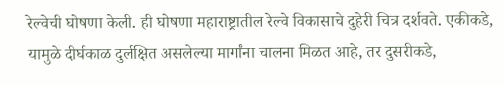रेल्वेची घोषणा केली. ही घोषणा महाराष्ट्रातील रेल्वे विकासाचे दुहेरी चित्र दर्शवते. एकीकडे, यामुळे दीर्घकाळ दुर्लक्षित असलेल्या मार्गांना चालना मिळत आहे, तर दुसरीकडे,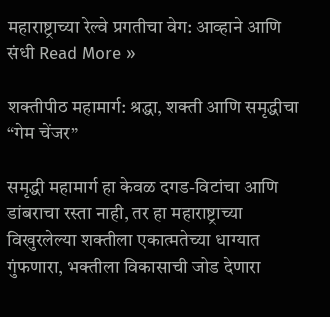महाराष्ट्राच्या रेल्वे प्रगतीचा वेग: आव्हाने आणि संधी Read More »

शक्तीपीठ महामार्ग: श्रद्धा, शक्ती आणि समृद्धीचा “गेम चेंजर”

समृद्धी महामार्ग हा केवळ दगड-विटांचा आणि डांबराचा रस्ता नाही, तर हा महाराष्ट्राच्या विखुरलेल्या शक्तीला एकात्मतेच्या धाग्यात गुंफणारा, भक्तीला विकासाची जोड देणारा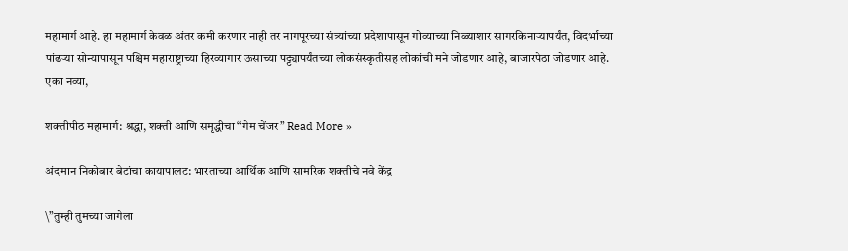महामार्ग आहे. हा महामार्ग केवळ अंतर कमी करणार नाही तर नागपूरच्या संत्र्यांच्या प्रदेशापासून गोव्याच्या निळ्याशार सागरकिनाऱ्यापर्यंत, विदर्भाच्या पांढऱ्या सोन्यापासून पश्चिम महाराष्ट्राच्या हिरव्यागार ऊसाच्या पट्ट्यापर्यंतच्या लोकसंस्कृतीसह लोकांची मने जोडणार आहे, बाजारपेठा जोडणार आहे. एका नव्या,

शक्तीपीठ महामार्ग: श्रद्धा, शक्ती आणि समृद्धीचा “गेम चेंजर” Read More »

अंदमान निकोबार बेटांचा कायापालट: भारताच्या आर्थिक आणि सामरिक शक्तीचे नवे केंद्र

\”तुम्ही तुमच्या जागेला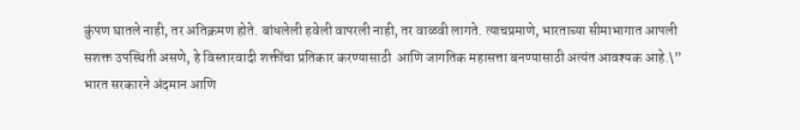कुंपण घातले नाही, तर अतिक्रमण होते. बांधलेली हवेली वापरली नाही, तर वाळवी लागते. त्याचप्रमाणे, भारताच्या सीमाभागात आपली सशक्त उपस्थिती असणे, हे विस्तारवादी शक्तींचा प्रतिकार करण्यासाठी  आणि जागतिक महासत्ता बनण्यासाठी अत्यंत आवश्यक आहे.\” भारत सरकारने अंदमान आणि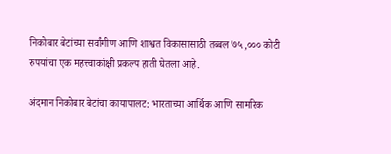निकोबार बेटांच्या सर्वांगीण आणि शाश्वत विकासासाठी तब्बल ७५,००० कोटी रुपयांचा एक महत्त्वाकांक्षी प्रकल्प हाती घेतला आहे.

अंदमान निकोबार बेटांचा कायापालट: भारताच्या आर्थिक आणि सामरिक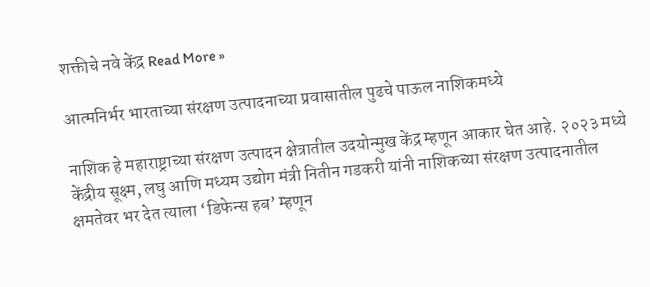शक्तीचे नवे केंद्र Read More »

आत्मनिर्भर भारताच्या संरक्षण उत्पादनाच्या प्रवासातील पुढचे पाऊल नाशिकमध्ये

नाशिक हे महाराष्ट्राच्या संरक्षण उत्पादन क्षेत्रातील उदयोन्मुख केंद्र म्हणून आकार घेत आहे. २०२३ मध्ये केंद्रीय सूक्ष्म, लघु आणि मध्यम उद्योग मंत्री नितीन गडकरी यांनी नाशिकच्या संरक्षण उत्पादनातील क्षमतेवर भर देत त्याला ‘डिफेन्स हब’ म्हणून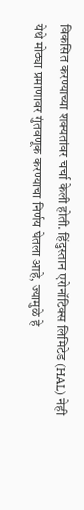विकसित करण्याच्या शक्यतांवर चर्चा केली होती. हिंदुस्तान एरोनॉटिक्स लिमिटेड (HAL) नेही येथे मोठ्या प्रमाणावर गुंतवणूक करण्याचा निर्णय घेतला आहे, ज्यामुळे हे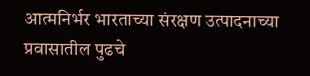आत्मनिर्भर भारताच्या संरक्षण उत्पादनाच्या प्रवासातील पुढचे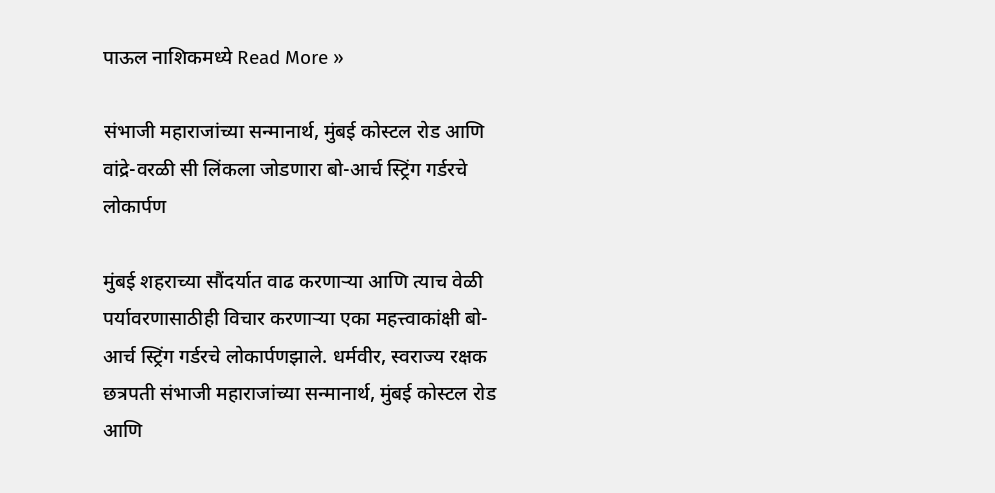पाऊल नाशिकमध्ये Read More »

संभाजी महाराजांच्या सन्मानार्थ, मुंबई कोस्टल रोड आणि वांद्रे-वरळी सी लिंकला जोडणारा बो-आर्च स्ट्रिंग गर्डरचे लोकार्पण

मुंबई शहराच्या सौंदर्यात वाढ करणाऱ्या आणि त्याच वेळी पर्यावरणासाठीही विचार करणाऱ्या एका महत्त्वाकांक्षी बो-आर्च स्ट्रिंग गर्डरचे लोकार्पणझाले. धर्मवीर, स्वराज्य रक्षक छत्रपती संभाजी महाराजांच्या सन्मानार्थ, मुंबई कोस्टल रोड आणि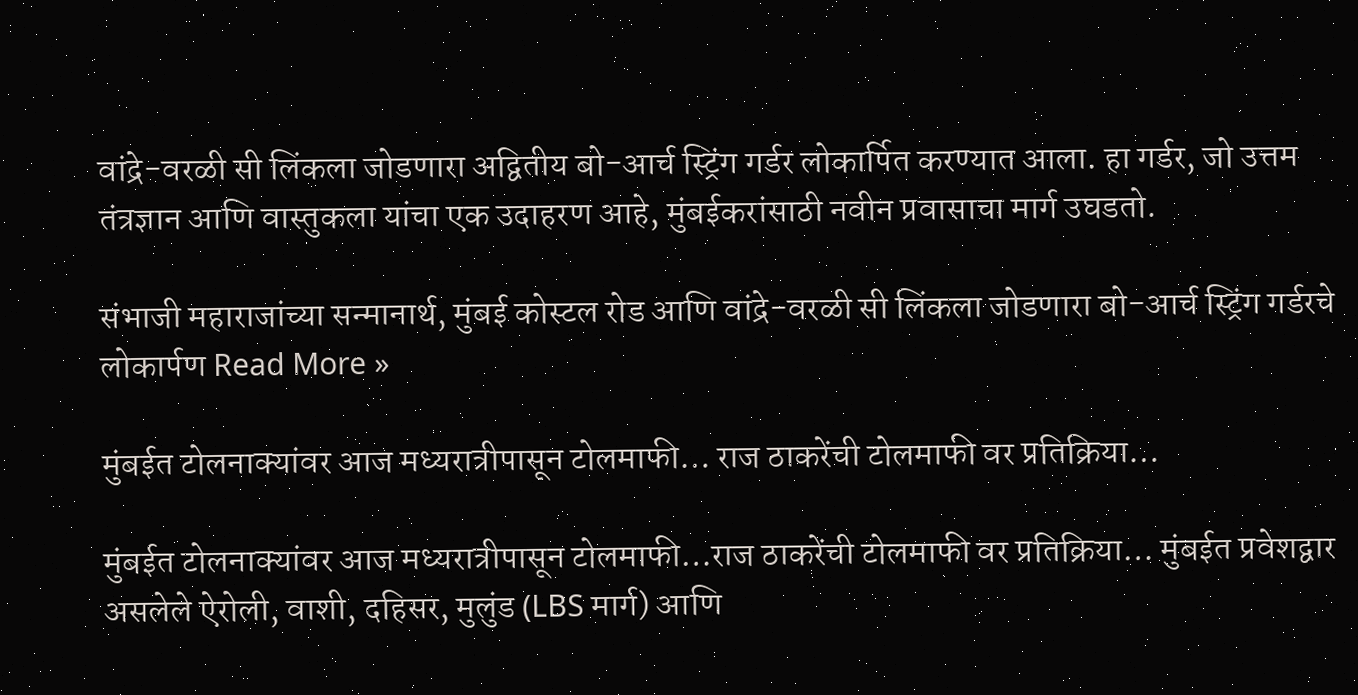वांद्रे-वरळी सी लिंकला जोडणारा अद्वितीय बो-आर्च स्ट्रिंग गर्डर लोकार्पित करण्यात आला. हा गर्डर, जो उत्तम तंत्रज्ञान आणि वास्तुकला यांचा एक उदाहरण आहे, मुंबईकरांसाठी नवीन प्रवासाचा मार्ग उघडतो.

संभाजी महाराजांच्या सन्मानार्थ, मुंबई कोस्टल रोड आणि वांद्रे-वरळी सी लिंकला जोडणारा बो-आर्च स्ट्रिंग गर्डरचे लोकार्पण Read More »

मुंबईत टोलनाक्यांवर आज मध्यरात्रीपासून टोलमाफी… राज ठाकरेंची टोलमाफी वर प्रतिक्रिया…

मुंबईत टोलनाक्यांवर आज मध्यरात्रीपासून टोलमाफी…राज ठाकरेंची टोलमाफी वर प्रतिक्रिया… मुंबईत प्रवेशद्वार असलेले ऐरोली, वाशी, दहिसर, मुलुंड (LBS मार्ग) आणि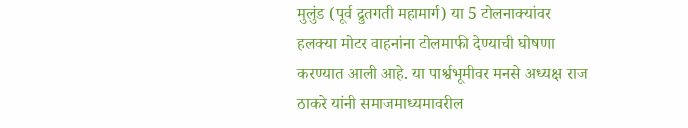मुलुंड (पूर्व द्रुतगती महामार्ग) या 5 टोलनाक्यांवर हलक्या मोटर वाहनांना टोलमाफी देण्याची घोषणा करण्यात आली आहे. या पार्श्वभूमीवर मनसे अध्यक्ष राज ठाकरे यांनी समाजमाध्यमावरील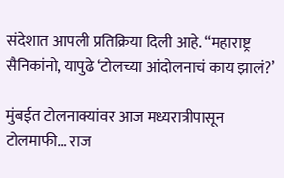संदेशात आपली प्रतिक्रिया दिली आहे. “महाराष्ट्र सैनिकांनो, यापुढे ‘टोलच्या आंदोलनाचं काय झालं?’

मुंबईत टोलनाक्यांवर आज मध्यरात्रीपासून टोलमाफी… राज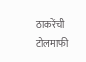ठाकरेंची टोलमाफी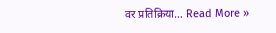वर प्रतिक्रिया… Read More »